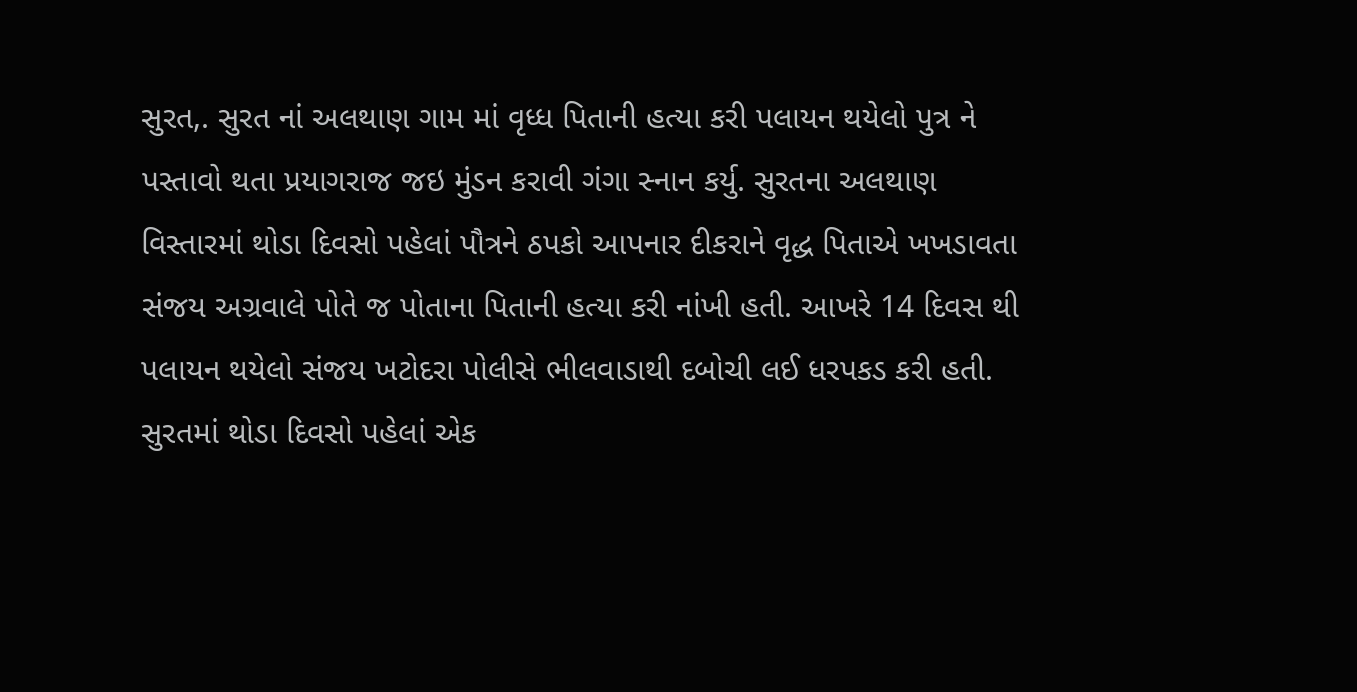સુરત,. સુરત નાં અલથાણ ગામ માં વૃધ્ધ પિતાની હત્યા કરી પલાયન થયેલો પુત્ર ને પસ્તાવો થતા પ્રયાગરાજ જઇ મુંડન કરાવી ગંગા સ્નાન કર્યુ. સુરતના અલથાણ વિસ્તારમાં થોડા દિવસો પહેલાં પૌત્રને ઠપકો આપનાર દીકરાને વૃદ્ધ પિતાએ ખખડાવતા સંજય અગ્રવાલે પોતે જ પોતાના પિતાની હત્યા કરી નાંખી હતી. આખરે 14 દિવસ થી પલાયન થયેલો સંજય ખટોદરા પોલીસે ભીલવાડાથી દબોચી લઈ ધરપકડ કરી હતી. સુરતમાં થોડા દિવસો પહેલાં એક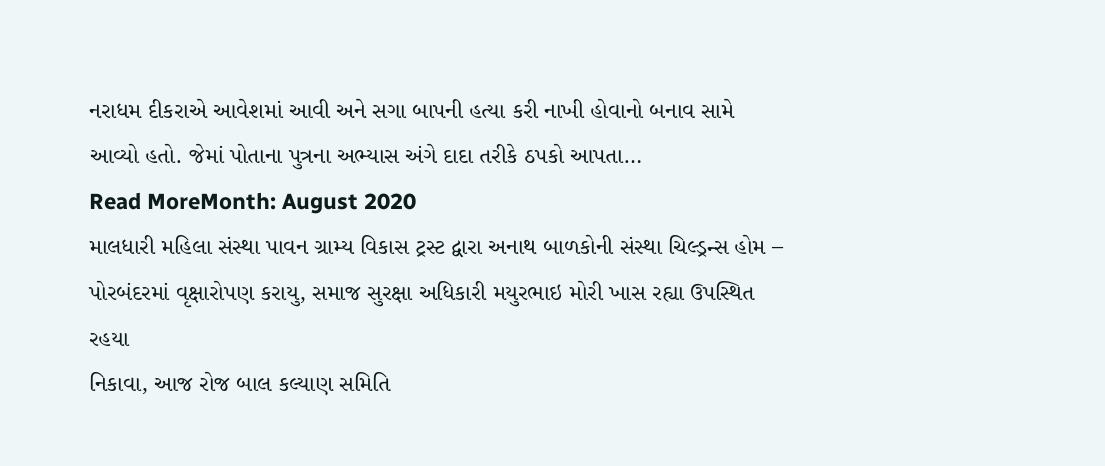નરાધમ દીકરાએ આવેશમાં આવી અને સગા બાપની હત્યા કરી નાખી હોવાનો બનાવ સામે આવ્યો હતો. જેમાં પોતાના પુત્રના અભ્યાસ અંગે દાદા તરીકે ઠપકો આપતા…
Read MoreMonth: August 2020
માલધારી મહિલા સંસ્થા પાવન ગ્રામ્ય વિકાસ ટ્રસ્ટ દ્વારા અનાથ બાળકોની સંસ્થા ચિલ્ડ્રન્સ હોમ – પોરબંદરમાં વૃક્ષારોપણ કરાયુ, સમાજ સુરક્ષા અધિકારી મયુરભાઇ મોરી ખાસ રહ્યા ઉપસ્થિત રહયા
નિકાવા, આજ રોજ બાલ કલ્યાણ સમિતિ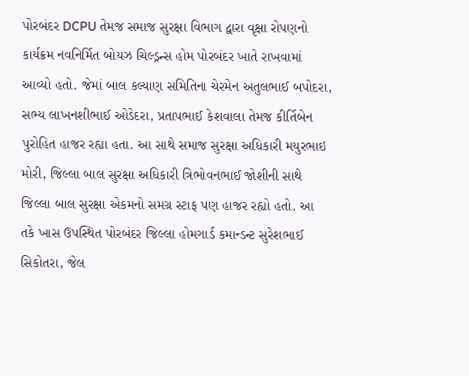પોરબંદર DCPU તેમજ સમાજ સુરક્ષા વિભાગ દ્વારા વૃક્ષા રોપણનો કાર્યક્રમ નવનિર્મિત બોયઝ ચિલ્ડ્રન્સ હોમ પોરબંદર ખાતે રાખવામાં આવ્યો હતો. જેમાં બાલ કલ્યાણ સમિતિના ચેરમેન અતુલભાઈ બપોદરા, સભ્ય લાખનશીભાઈ ઓડેદરા, પ્રતાપભાઈ કેશવાલા તેમજ કીર્તિબેન પુરોહિત હાજર રહ્યા હતા. આ સાથે સમાજ સુરક્ષા અધિકારી મયુરભાઇ મોરી, જિલ્લા બાલ સુરક્ષા અધિકારી ત્રિભોવનભાઈ જોશીની સાથે જિલ્લા બાલ સુરક્ષા એકમનો સમગ્ર સ્ટાફ પણ હાજર રહ્યો હતો. આ તકે ખાસ ઉપસ્થિત પોરબંદર જિલ્લા હોમગાર્ડ કમાન્ડન્ટ સુરેશભાઈ સિકોતરા, જેલ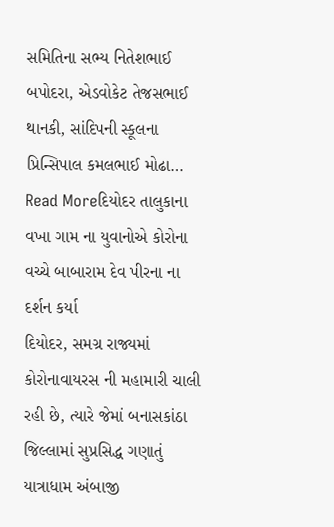સમિતિના સભ્ય નિતેશભાઈ બપોદરા, એડવોકેટ તેજસભાઈ થાનકી, સાંદિપની સ્કૂલના પ્રિન્સિપાલ કમલભાઈ મોઢા…
Read Moreદિયોદર તાલુકાના વખા ગામ ના યુવાનોએ કોરોના વચ્ચે બાબારામ દેવ પીરના ના દર્શન કર્યા
દિયોદર, સમગ્ર રાજ્યમાં કોરોનાવાયરસ ની મહામારી ચાલી રહી છે, ત્યારે જેમાં બનાસકાંઠા જિલ્લામાં સુપ્રસિદ્ધ ગણાતું યાત્રાધામ અંબાજી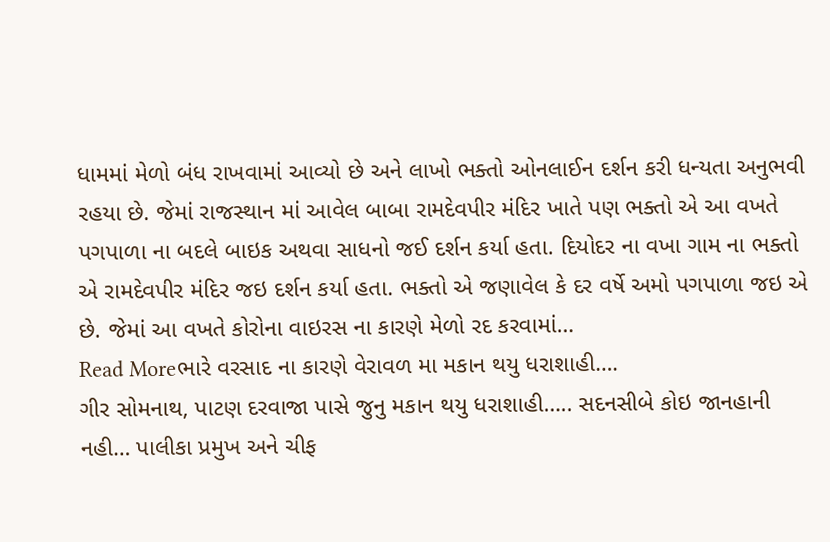ધામમાં મેળો બંધ રાખવામાં આવ્યો છે અને લાખો ભક્તો ઓનલાઈન દર્શન કરી ધન્યતા અનુભવી રહયા છે. જેમાં રાજસ્થાન માં આવેલ બાબા રામદેવપીર મંદિર ખાતે પણ ભક્તો એ આ વખતે પગપાળા ના બદલે બાઇક અથવા સાધનો જઈ દર્શન કર્યા હતા. દિયોદર ના વખા ગામ ના ભક્તો એ રામદેવપીર મંદિર જઇ દર્શન કર્યા હતા. ભક્તો એ જણાવેલ કે દર વર્ષે અમો પગપાળા જઇ એ છે. જેમાં આ વખતે કોરોના વાઇરસ ના કારણે મેળો રદ કરવામાં…
Read Moreભારે વરસાદ ના કારણે વેરાવળ મા મકાન થયુ ધરાશાહી….
ગીર સોમનાથ, પાટણ દરવાજા પાસે જુનુ મકાન થયુ ધરાશાહી….. સદનસીબે કોઇ જાનહાની નહી… પાલીકા પ્રમુખ અને ચીફ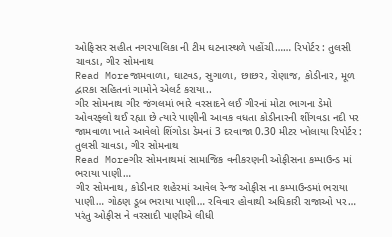ઓફિસર સહીત નગરપાલિકા ની ટીમ ઘટનાસ્થળે પહોંચી…… રિપોર્ટર : તુલસી ચાવડા, ગીર સોમનાથ
Read Moreજામવાળા, ઘાટવડ, સુગાળા, છાછર, રોણાજ, કોડીનાર, મૂળ દ્વારકા સહિતનાં ગામોને એલર્ટ કરાયા..
ગીર સોમનાથ ગીર જંગલમાં ભારે વરસાદને લઈ ગીરનાં મોટા ભાગના ડેમો ઓવરફ્લો થઈ રહ્યા છે ત્યારે પાણીની આવક વધતા કોડીનારની શીંગવડા નદી પર જામવાળા ખાતે આવેલો શિંગોડા ડેમનાં 3 દરવાજા 0.30 મીટર ખોલાયા રિપોર્ટર : તુલસી ચાવડા, ગીર સોમનાથ
Read Moreગીર સોમનાથમાં સામાજિક વનીકરણની ઓફીસના કમ્પાઉન્ડ માં ભરાયા પાણી…
ગીર સોમનાથ, કોડીનાર શહેરમાં આવેલ રેન્જ ઓફીસ ના કમ્પાઉન્ડમાં ભરાયા પાણી… ગોઠણ ડૂબ ભરાયા પાણી… રવિવાર હોવાથી અધિકારી રાજાઓ પર… પરંતુ ઓફીસ ને વરસાદી પાણીએ લીધી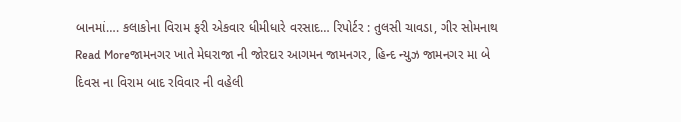બાનમાં…. કલાકોના વિરામ ફરી એકવાર ધીમીધારે વરસાદ… રિપોર્ટર : તુલસી ચાવડા, ગીર સોમનાથ
Read Moreજામનગર ખાતે મેઘરાજા ની જોરદાર આગમન જામનગર, હિન્દ ન્યુઝ જામનગર મા બે દિવસ ના વિરામ બાદ રવિવાર ની વહેલી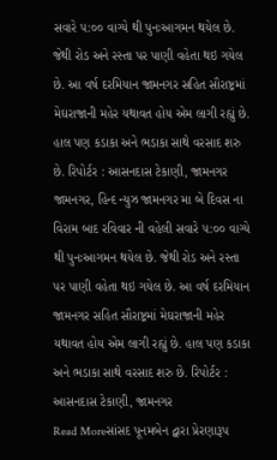સવારે ૫:૦૦ વાગ્યે થી પુનઃઆગમન થયેલ છે. જેથી રોડ અને રસ્તા પર પાણી વહેતા થઇ ગયેલ છે. આ વર્ષ દરમિયાન જામનગર સહિત સૌરાષ્ટ્રમાં મેઘરાજાની મહેર યથાવત હોય એમ લાગી રહ્યું છે. હાલ પણ કડાકા અને ભડાકા સાથે વરસાદ શરુ છે. રિપોર્ટર : આસનદાસ ટેકાણી, જામનગર
જામનગર, હિન્દ ન્યુઝ જામનગર મા બે દિવસ ના વિરામ બાદ રવિવાર ની વહેલી સવારે ૫:૦૦ વાગ્યે થી પુનઃઆગમન થયેલ છે. જેથી રોડ અને રસ્તા પર પાણી વહેતા થઇ ગયેલ છે. આ વર્ષ દરમિયાન જામનગર સહિત સૌરાષ્ટ્રમાં મેઘરાજાની મહેર યથાવત હોય એમ લાગી રહ્યું છે. હાલ પણ કડાકા અને ભડાકા સાથે વરસાદ શરુ છે. રિપોર્ટર : આસનદાસ ટેકાણી, જામનગર
Read Moreસાંસદ પૂનમબેન દ્વારા પ્રેરણારૂપ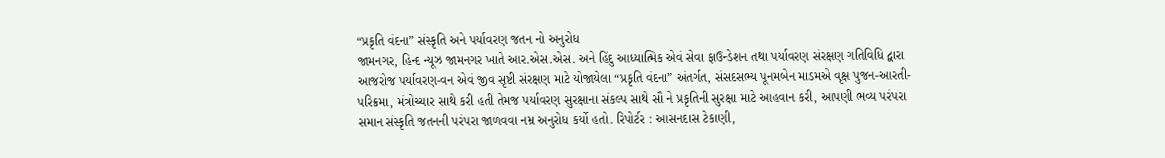“પ્રકૃતિ વંદના” સંસ્કૃતિ અને પર્યાવરણ જતન નો અનુરોધ
જામનગર, હિન્દ ન્યૂઝ જામનગર ખાતે આર.એસ.એસ. અને હિંદુ આધ્યાત્મિક એવં સેવા ફાઉન્ડેશન તથા પર્યાવરણ સંરક્ષણ ગતિવિધિ દ્વારા આજરોજ પર્યાવરણ-વન એવં જીવ સૃષ્ટી સંરક્ષણ માટે યોજાયેલા “પ્રકૃતિ વંદના” અંતર્ગત, સંસદસભ્ય પૂનમબેન માડમએ વૃક્ષ પુજન-આરતી-પરિક્રમા, મંત્રોચ્ચાર સાથે કરી હતી તેમજ પર્યાવરણ સુરક્ષાના સંકલ્પ સાથે સૌ ને પ્રકૃતિની સુરક્ષા માટે આહવાન કરી, આપણી ભવ્ય પરંપરા સમાન સંસ્કૃતિ જતનની પરંપરા જાળવવા નમ્ર અનુરોધ કર્યો હતો. રિપોર્ટર : આસનદાસ ટેકાણી,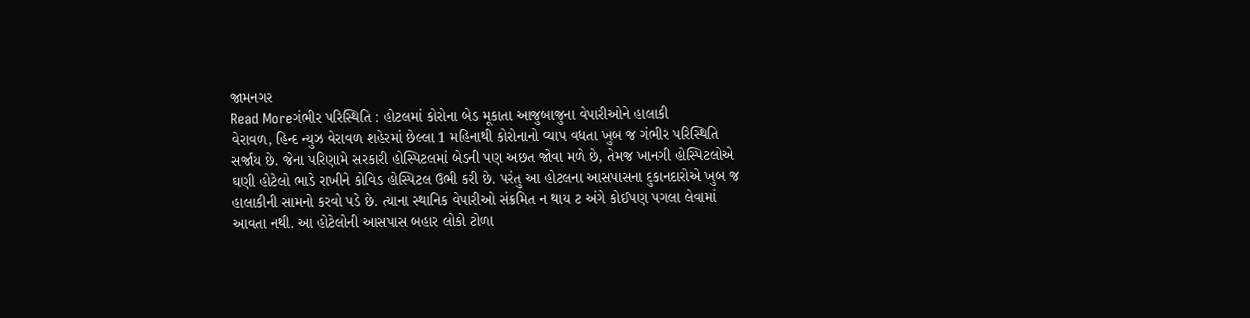જામનગર
Read Moreગંભીર પરિસ્થિતિ : હોટલમાં કોરોના બેડ મૂકાતા આજુબાજુના વેપારીઓને હાલાકી
વેરાવળ, હિન્દ ન્યુઝ વેરાવળ શહેરમાં છેલ્લા 1 મહિનાથી કોરોનાનો વ્યાપ વધતા ખુબ જ ગંભીર પરિસ્થિતિ સર્જાય છે. જેના પરિણામે સરકારી હોસ્પિટલમાં બેડની પણ અછત જોવા મળે છે, તેમજ ખાનગી હોસ્પિટલોએ ઘણી હોટેલો ભાડે રાખીને કોવિડ હોસ્પિટલ ઉભી કરી છે. પરંતુ આ હોટલના આસપાસના દુકાનદારોએ ખુબ જ હાલાકીની સામનો કરવો પડે છે. ત્યાના સ્થાનિક વેપારીઓ સંક્રમિત ન થાય ટ અંગે કોઈપણ પગલા લેવામાં આવતા નથી. આ હોટેલોની આસપાસ બહાર લોકો ટોળા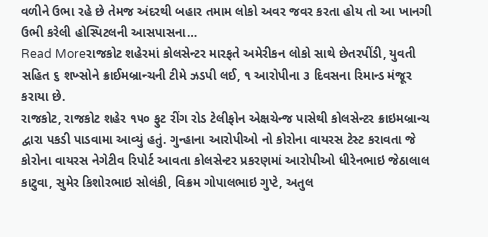વળીને ઉભા રહે છે તેમજ અંદરથી બહાર તમામ લોકો અવર જવર કરતા હોય તો આ ખાનગી ઉભી કરેલી હોસ્પિટલની આસપાસના…
Read Moreરાજકોટ શહેરમાં કોલસેન્ટર મારફતે અમેરીકન લોકો સાથે છેતરપીંડી, યુવતી સહિત ૬ શખ્સોને ક્રાઈમબ્રાન્ચની ટીમે ઝડપી લઈ, ૧ આરોપીના ૩ દિવસના રિમાન્ડ મંજૂર કરાયા છે.
રાજકોટ, રાજકોટ શહેર ૧૫૦ ફુટ રીંગ રોડ ટેલીફોન એક્ષચેન્જ પાસેથી કોલસેન્ટર ક્રાઇમબ્રાન્ચ દ્વારા પકડી પાડવામા આવ્યું હતું. ગુન્હાના આરોપીઓ નો કોરોના વાયરસ ટેસ્ટ કરાવતા જે કોરોના વાયરસ નેગેટીવ રિપોર્ટ આવતા કોલસેન્ટર પ્રકરણમાં આરોપીઓ ધીરેનભાઇ જેઠાલાલ કાટુવા, સુમેર કિશોરભાઇ સોલંકી, વિક્રમ ગોપાલભાઇ ગુપ્ટે, અતુલ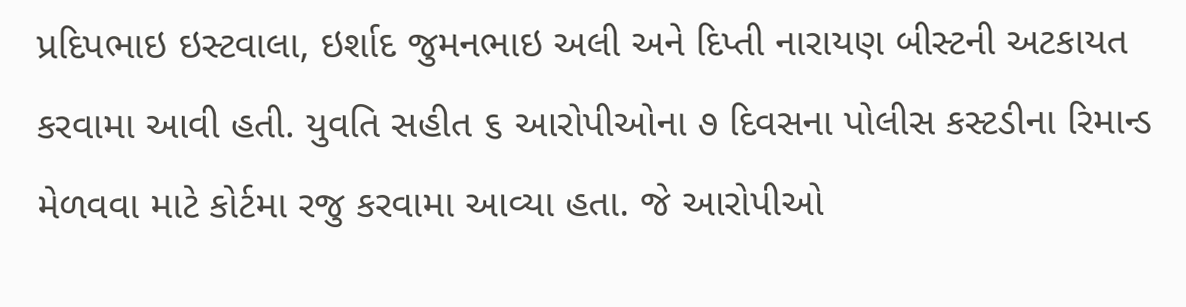પ્રદિપભાઇ ઇસ્ટવાલા, ઇર્શાદ જુમનભાઇ અલી અને દિપ્તી નારાયણ બીસ્ટની અટકાયત કરવામા આવી હતી. યુવતિ સહીત ૬ આરોપીઓના ૭ દિવસના પોલીસ કસ્ટડીના રિમાન્ડ મેળવવા માટે કોર્ટમા રજુ કરવામા આવ્યા હતા. જે આરોપીઓ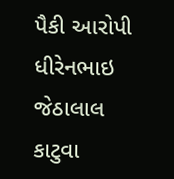પૈકી આરોપી ધીરેનભાઇ જેઠાલાલ કાટુવા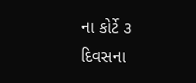ના કોર્ટે ૩ દિવસના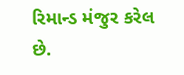રિમાન્ડ મંજુર કરેલ છે.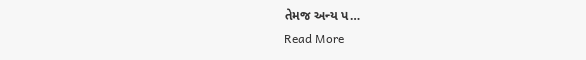તેમજ અન્ય પ…
Read More